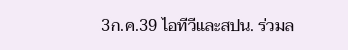3ก.ค.39 ไอทีวีและสปน. ร่วมล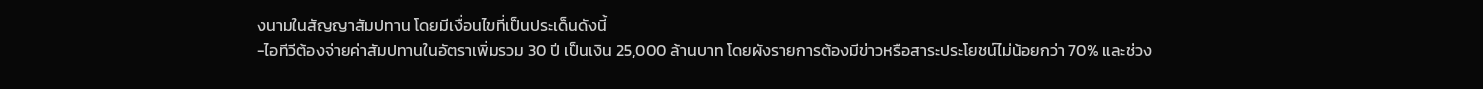งนามในสัญญาสัมปทาน โดยมีเงื่อนไขที่เป็นประเด็นดังนี้
-ไอทีวีต้องจ่ายค่าสัมปทานในอัตราเพิ่มรวม 30 ปี เป็นเงิน 25,000 ล้านบาท โดยผังรายการต้องมีข่าวหรือสาระประโยชน์ไม่น้อยกว่า 70% และช่วง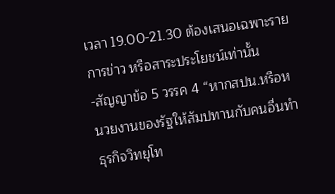เวลา 19.00-21.30 ต้องเสนอเฉพาะรายการข่าว หรือสาระประโยชน์เท่านั้น
-สัญญาข้อ 5 วรรค 4 “หากสปน.หรือหนวยงานของรัฐให้สัมปทานกับคนอื่นทําธุรกิจวิทยุโท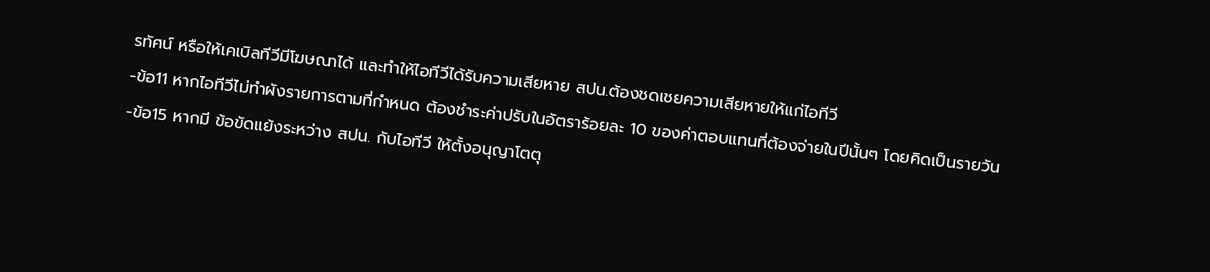รทัศน์ หรือให้เคเบิลทีวีมีโฆษณาได้ และทําให้ไอทีวีได้รับความเสียหาย สปน.ต้องชดเชยความเสียหายให้แก่ไอทีวี
-ข้อ11 หากไอทีวีไม่ทําผังรายการตามที่กําหนด ต้องชําระค่าปรับในอัตราร้อยละ 10 ของค่าตอบแทนที่ต้องจ่ายในปีนั้นๆ โดยคิดเป็นรายวัน
-ข้อ15 หากมี ข้อขัดแย้งระหว่าง สปน. กับไอทีวี ให้ตั้งอนุญาโตตุ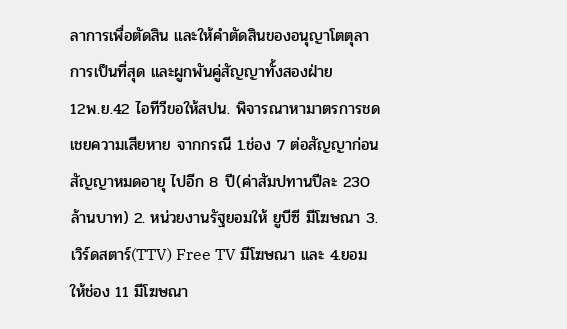ลาการเพื่อตัดสิน และให้คําตัดสินของอนุญาโตตุลาการเป็นที่สุด และผูกพันคู่สัญญาทั้งสองฝ่าย
12พ.ย.42 ไอทีวีขอให้สปน. พิจารณาหามาตรการชดเชยความเสียหาย จากกรณี 1.ช่อง 7 ต่อสัญญาก่อนสัญญาหมดอายุ ไปอีก 8 ปี(ค่าสัมปทานปีละ 230 ล้านบาท) 2. หน่วยงานรัฐยอมให้ ยูบีซี มีโฆษณา 3.เวิร์ดสตาร์(TTV) Free TV มีโฆษณา และ 4.ยอมให้ช่อง 11 มีโฆษณา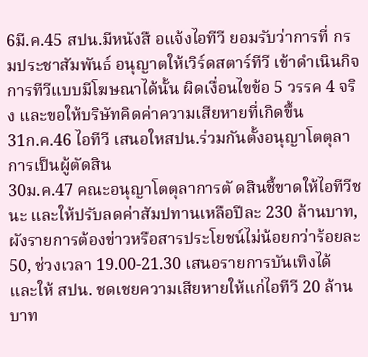6มี.ค.45 สปน.มีหนังสื อแจ้งไอทีวี ยอมรับว่าการที่ กรมประชาสัมพันธ์ อนุญาตให้เวิร์ดสตาร์ทีวี เข้าดําเนินกิจการทีวีแบบมีโฆษณาได้นั้น ผิดเงื่อนไขข้อ 5 วรรค 4 จริง และขอให้บริษัทคิดค่าความเสียหายที่เกิดขึ้น
31ก.ค.46 ไอทีวี เสนอใหสปน.ร่วมกันตั้งอนุญาโตตุลาการเป็นผู้ตัดสิน
30ม.ค.47 คณะอนุญาโตตุลาการตั ดสินชี้ขาดให้ไอทีวีชนะ และให้ปรับลดค่าสัมปทานเหลือปีละ 230 ล้านบาท, ผังรายการต้องข่าวหรือสารประโยชน์ไม่น้อยกว่าร้อยละ 50, ช่วงเวลา 19.00-21.30 เสนอรายการบันเทิงได้ และให้ สปน. ชดเชยความเสียหายให้แก่ไอทีวี 20 ล้านบาท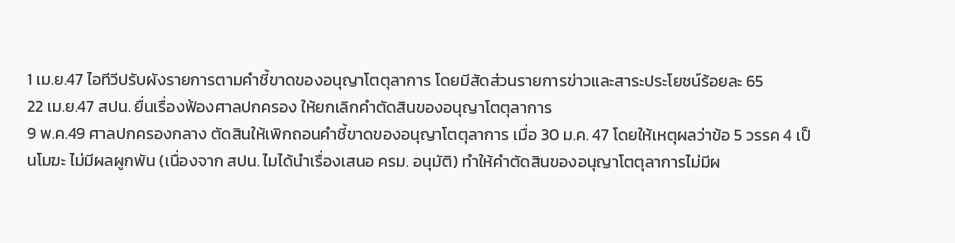1 เม.ย.47 ไอทีวีปรับผังรายการตามคำชี้ขาดของอนุญาโตตุลาการ โดยมีสัดส่วนรายการข่าวและสาระประโยชน์ร้อยละ 65
22 เม.ย.47 สปน. ยื่นเรื่องฟ้องศาลปกครอง ให้ยกเลิกคําตัดสินของอนุญาโตตุลาการ
9 พ.ค.49 ศาลปกครองกลาง ตัดสินให้เพิกถอนคําชี้ขาดของอนุญาโตตุลาการ เมื่อ 30 ม.ค. 47 โดยให้เหตุผลว่าข้อ 5 วรรค 4 เป็นโมฆะ ไม่มีผลผูกพัน (เนื่องจาก สปน. ไมได้นําเรื่องเสนอ ครม. อนุมัติ) ทําให้คําตัดสินของอนุญาโตตุลาการไม่มีผ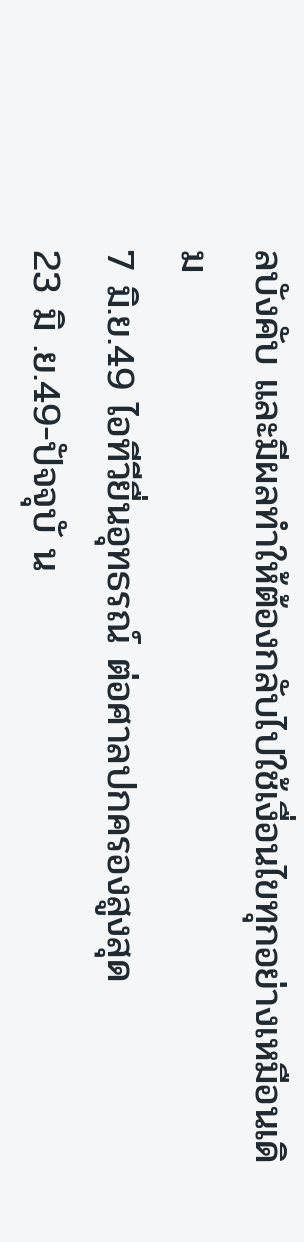ลบังคับ และมีผลทําให้ต้องกลับไปใช้เงื่อนไขทุกอย่างเหมือนเดิม
7 มิ.ย.49 ไอทีวียื่นอุทธรณ์ ต่อศาลปกครองสูงสุด
23 มิ .ย.49-ปัจจุบั น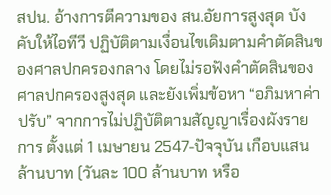สปน. อ้างการตีความของ สน.อัยการสูงสุด บังคับให้ไอทีวี ปฏิบัติตามเงื่อนไขเดิมตามคําตัดสินของศาลปกครองกลาง โดยไม่รอฟังคําตัดสินของศาลปกครองสูงสุด และยังเพิ่มข้อหา “อภิมหาค่าปรับ” จากการไม่ปฏิบัติตามสัญญาเรื่องผังรายการ ตั้งแต่ 1 เมษายน 2547-ปัจจุบัน เกือบแสนล้านบาท (วันละ 100 ล้านบาท หรือ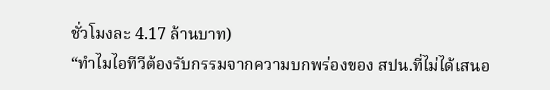ชั่วโมงละ 4.17 ล้านบาท)
“ทําไมไอทีวีต้องรับกรรมจากความบกพร่องของ สปน.ที่ไม่ได้เสนอ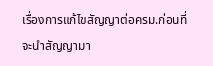เรื่องการแก้ไขสัญญาต่อครม.ก่อนที่จะนําสัญญามา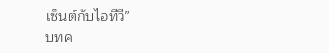เซ็นต์กับไอทีวี”
บทค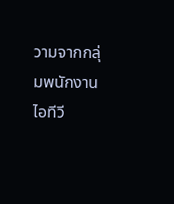วามจากกลุ่มพนักงานไอทีวี